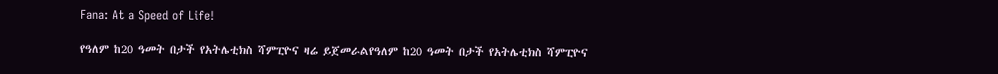Fana: At a Speed of Life!

የዓለም ከ20 ዓመት በታች የአትሌቲክስ ሻምፒዮና ዛሬ ይጀመራልየዓለም ከ20 ዓመት በታች የአትሌቲክስ ሻምፒዮና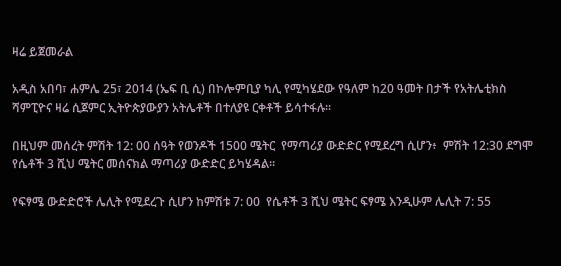ዛሬ ይጀመራል

አዲስ አበባ፣ ሐምሌ 25፣ 2014 (ኤፍ ቢ ሲ) በኮሎምቢያ ካሊ የሚካሄደው የዓለም ከ20 ዓመት በታች የአትሌቲክስ ሻምፒዮና ዛሬ ሲጀምር ኢትዮጵያውያን አትሌቶች በተለያዩ ርቀቶች ይሳተፋሉ፡፡

በዚህም መሰረት ምሽት 12: 00 ሰዓት የወንዶች 1500 ሜትር  የማጣሪያ ውድድር የሚደረግ ሲሆን፥  ምሽት 12:30 ደግሞ የሴቶች 3 ሺህ ሜትር መሰናክል ማጣሪያ ውድድር ይካሄዳል፡፡

የፍፃሜ ውድድሮች ሌሊት የሚደረጉ ሲሆን ከምሽቱ 7: 00  የሴቶች 3 ሺህ ሜትር ፍፃሜ እንዲሁም ሌሊት 7: 55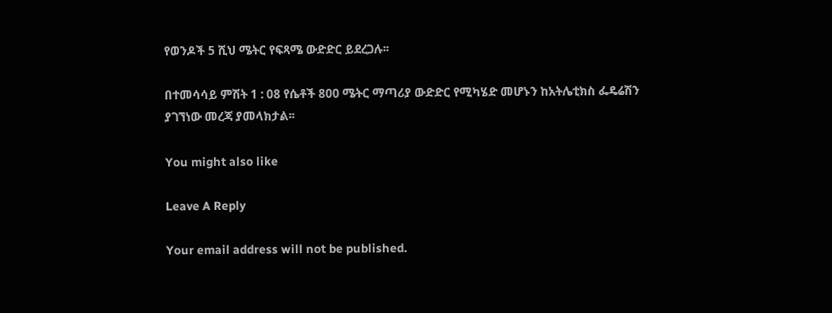የወንዶች 5 ሺህ ሜትር የፍጻሜ ውድድር ይደረጋሉ፡፡

በተመሳሳይ ምሽት 1 : 08 የሴቶች 800 ሜትር ማጣሪያ ውድድር የሚካሄድ መሆኑን ከአትሌቲክስ ፌዴሬሽን ያገኘነው መረጃ ያመላክታል፡፡

You might also like

Leave A Reply

Your email address will not be published.